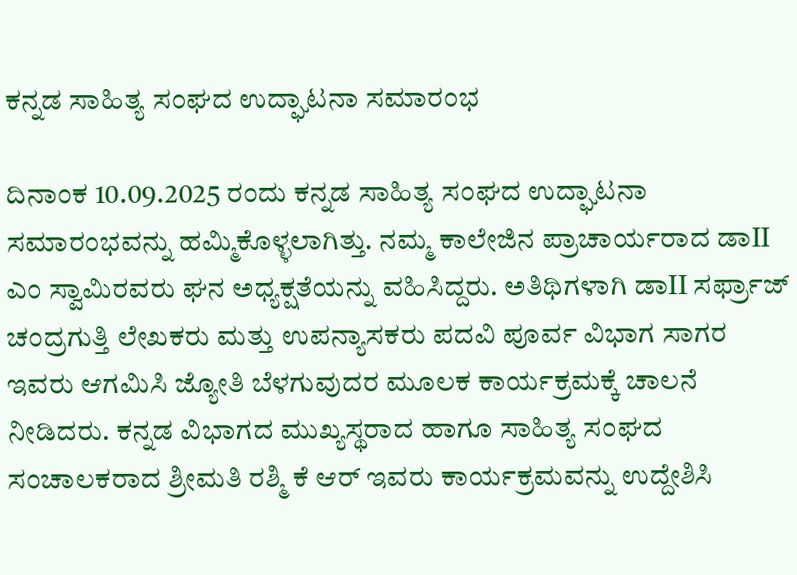ಕನ್ನಡ ಸಾಹಿತ್ಯ ಸಂಘದ ಉದ್ಘಾಟನಾ ಸಮಾರಂಭ

ದಿನಾಂಕ 10.09.2025 ರಂದು ಕನ್ನಡ ಸಾಹಿತ್ಯ ಸಂಘದ ಉದ್ಘಾಟನಾ ಸಮಾರಂಭವನ್ನು ಹಮ್ಮಿಕೊಳ್ಳಲಾಗಿತ್ತು. ನಮ್ಮ ಕಾಲೇಜಿನ ಪ್ರಾಚಾರ್ಯರಾದ ಡಾII ಎಂ ಸ್ವಾಮಿರವರು ಘನ ಅಧ್ಯಕ್ಷತೆಯನ್ನು ವಹಿಸಿದ್ದರು. ಅತಿಥಿಗಳಾಗಿ ಡಾII ಸರ್ಫ್ರಾಜ್  ಚಂದ್ರಗುತ್ತಿ ಲೇಖಕರು ಮತ್ತು ಉಪನ್ಯಾಸಕರು ಪದವಿ ಪೂರ್ವ ವಿಭಾಗ ಸಾಗರ ಇವರು ಆಗಮಿಸಿ ಜ್ಯೋತಿ ಬೆಳಗುವುದರ ಮೂಲಕ ಕಾರ್ಯಕ್ರಮಕ್ಕೆ ಚಾಲನೆ ನೀಡಿದರು. ಕನ್ನಡ ವಿಭಾಗದ ಮುಖ್ಯಸ್ಥರಾದ ಹಾಗೂ ಸಾಹಿತ್ಯ ಸಂಘದ ಸಂಚಾಲಕರಾದ ಶ್ರೀಮತಿ ರಶ್ಮಿ ಕೆ ಆರ್ ಇವರು ಕಾರ್ಯಕ್ರಮವನ್ನು ಉದ್ದೇಶಿಸಿ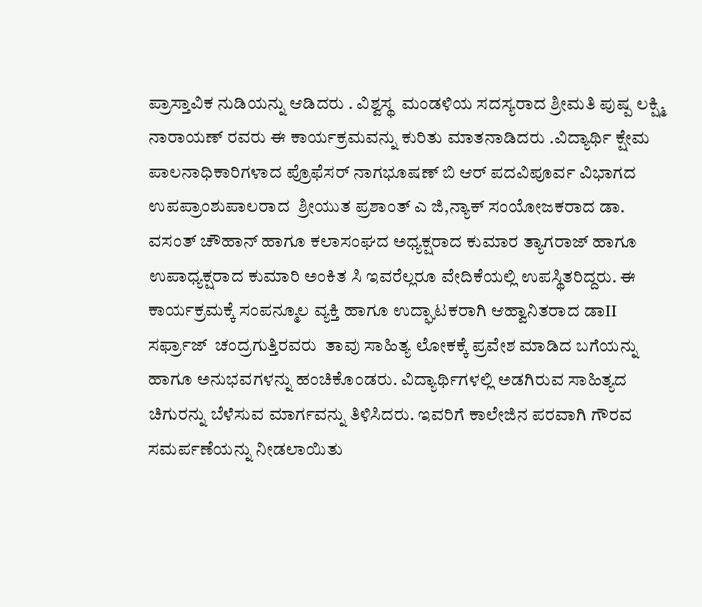ಪ್ರಾಸ್ತಾವಿಕ ನುಡಿಯನ್ನು ಆಡಿದರು . ವಿಶ್ವಸ್ಥ  ಮಂಡಳಿಯ ಸದಸ್ಯರಾದ ಶ್ರೀಮತಿ ಪುಷ್ಪ ಲಕ್ಷ್ಮಿ ನಾರಾಯಣ್ ರವರು ಈ ಕಾರ್ಯಕ್ರಮವನ್ನು ಕುರಿತು ಮಾತನಾಡಿದರು .ವಿದ್ಯಾರ್ಥಿ ಕ್ಷೇಮ ಪಾಲನಾಧಿಕಾರಿಗಳಾದ ಪ್ರೊಫೆಸರ್ ನಾಗಭೂಷಣ್ ಬಿ ಆರ್ ಪದವಿಪೂರ್ವ ವಿಭಾಗದ ಉಪಪ್ರಾಂಶುಪಾಲರಾದ  ಶ್ರೀಯುತ ಪ್ರಶಾಂತ್ ಎ ಜಿ,ನ್ಯಾಕ್ ಸಂಯೋಜಕರಾದ ಡಾ. ವಸಂತ್ ಚೌಹಾನ್ ಹಾಗೂ ಕಲಾಸಂಘದ ಅಧ್ಯಕ್ಷರಾದ ಕುಮಾರ ತ್ಯಾಗರಾಜ್ ಹಾಗೂ ಉಪಾಧ್ಯಕ್ಷರಾದ ಕುಮಾರಿ ಅಂಕಿತ ಸಿ ಇವರೆಲ್ಲರೂ ವೇದಿಕೆಯಲ್ಲಿ ಉಪಸ್ಥಿತರಿದ್ದರು. ಈ ಕಾರ್ಯಕ್ರಮಕ್ಕೆ ಸಂಪನ್ಮೂಲ ವ್ಯಕ್ತಿ ಹಾಗೂ ಉದ್ಘಾಟಕರಾಗಿ ಆಹ್ವಾನಿತರಾದ ಡಾII ಸರ್ಫ್ರಾಜ್  ಚಂದ್ರಗುತ್ತಿರವರು  ತಾವು ಸಾಹಿತ್ಯ ಲೋಕಕ್ಕೆ ಪ್ರವೇಶ ಮಾಡಿದ ಬಗೆಯನ್ನು ಹಾಗೂ ಅನುಭವಗಳನ್ನು ಹಂಚಿಕೊಂಡರು. ವಿದ್ಯಾರ್ಥಿಗಳಲ್ಲಿ ಅಡಗಿರುವ ಸಾಹಿತ್ಯದ ಚಿಗುರನ್ನು ಬೆಳೆಸುವ ಮಾರ್ಗವನ್ನು ತಿಳಿಸಿದರು. ಇವರಿಗೆ ಕಾಲೇಜಿನ ಪರವಾಗಿ ಗೌರವ ಸಮರ್ಪಣೆಯನ್ನು ನೀಡಲಾಯಿತು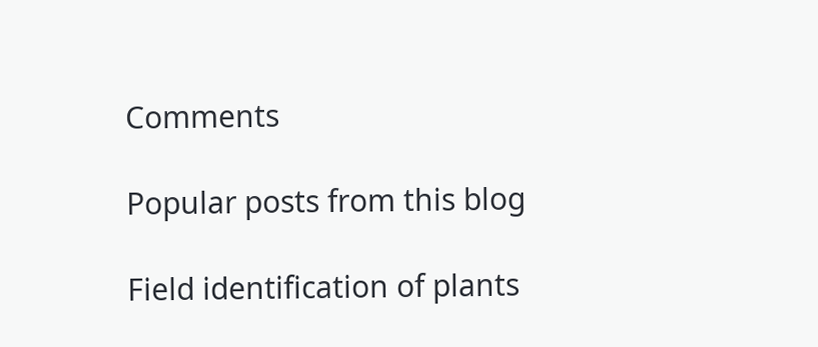Comments

Popular posts from this blog

Field identification of plants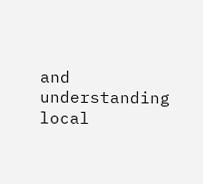and understanding local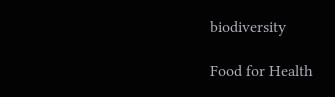biodiversity

Food for Health